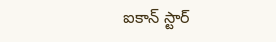ఐకాన్ స్టార్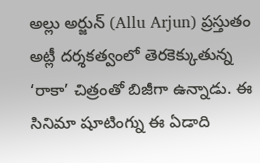అల్లు అర్జున్ (Allu Arjun) ప్రస్తుతం అట్లీ దర్శకత్వంలో తెరకెక్కుతున్న ‘రాకా’ చిత్రంతో బిజీగా ఉన్నాడు. ఈ సినిమా షూటింగ్ను ఈ ఏడాది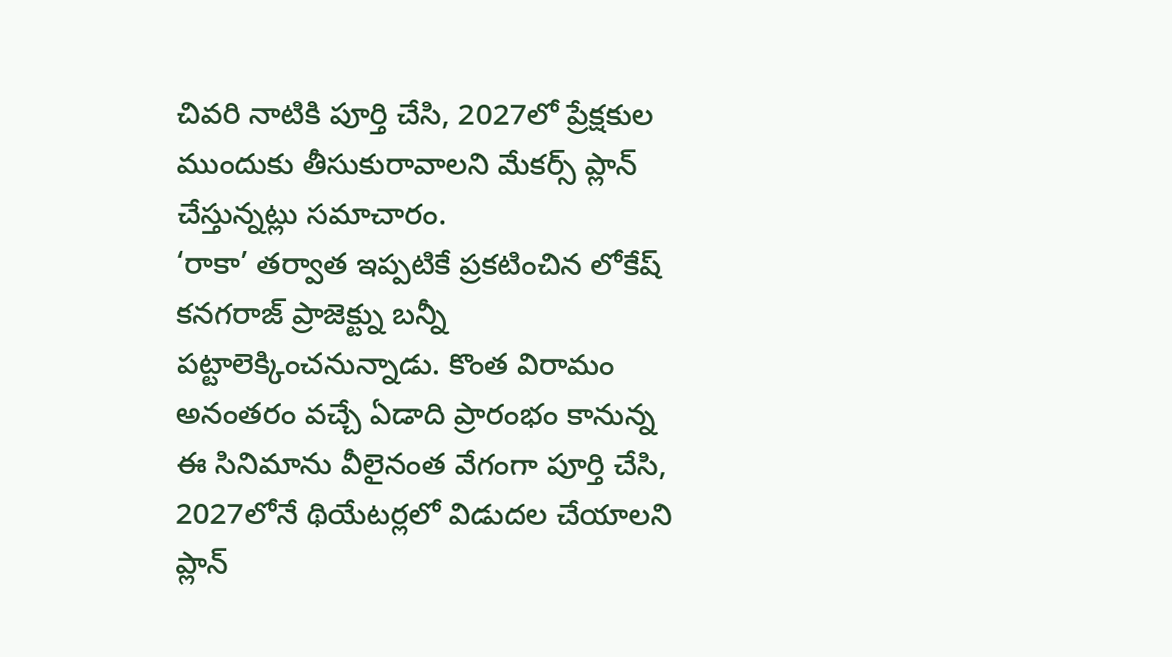చివరి నాటికి పూర్తి చేసి, 2027లో ప్రేక్షకుల ముందుకు తీసుకురావాలని మేకర్స్ ప్లాన్ చేస్తున్నట్లు సమాచారం.
‘రాకా’ తర్వాత ఇప్పటికే ప్రకటించిన లోకేష్ కనగరాజ్ ప్రాజెక్ట్ను బన్నీ పట్టాలెక్కించనున్నాడు. కొంత విరామం అనంతరం వచ్చే ఏడాది ప్రారంభం కానున్న ఈ సినిమాను వీలైనంత వేగంగా పూర్తి చేసి, 2027లోనే థియేటర్లలో విడుదల చేయాలని ప్లాన్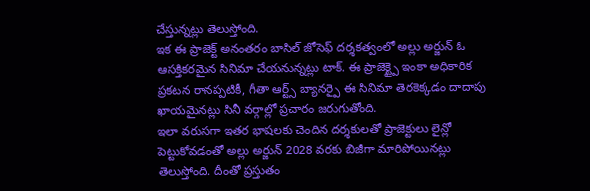చేస్తున్నట్లు తెలుస్తోంది.
ఇక ఈ ప్రాజెక్ట్ అనంతరం బాసిల్ జోసెఫ్ దర్శకత్వంలో అల్లు అర్జున్ ఓ ఆసక్తికరమైన సినిమా చేయనున్నట్లు టాక్. ఈ ప్రాజెక్ట్పై ఇంకా అధికారిక ప్రకటన రానప్పటికీ, గీతా ఆర్ట్స్ బ్యానర్పై ఈ సినిమా తెరకెక్కడం దాదాపు ఖాయమైనట్లు సినీ వర్గాల్లో ప్రచారం జరుగుతోంది.
ఇలా వరుసగా ఇతర భాషలకు చెందిన దర్శకులతో ప్రాజెక్టులు లైన్లో పెట్టుకోవడంతో అల్లు అర్జున్ 2028 వరకు బిజీగా మారిపోయినట్లు తెలుస్తోంది. దీంతో ప్రస్తుతం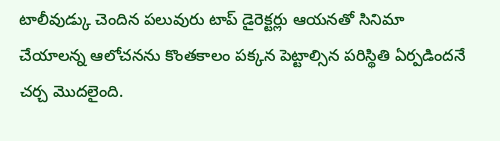టాలీవుడ్కు చెందిన పలువురు టాప్ డైరెక్టర్లు ఆయనతో సినిమా చేయాలన్న ఆలోచనను కొంతకాలం పక్కన పెట్టాల్సిన పరిస్థితి ఏర్పడిందనే చర్చ మొదలైంది.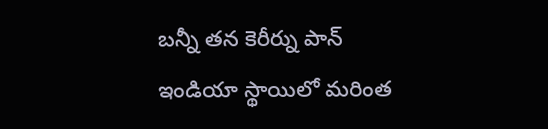బన్నీ తన కెరీర్ను పాన్ ఇండియా స్థాయిలో మరింత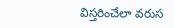విస్తరించేలా వరుస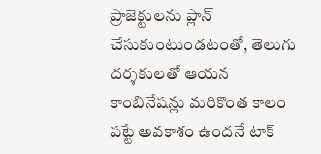ప్రాజెక్టులను ప్లాన్ చేసుకుంటుండటంతో, తెలుగు దర్శకులతో ఆయన కాంబినేషన్లు మరికొంత కాలం పట్టే అవకాశం ఉందనే టాక్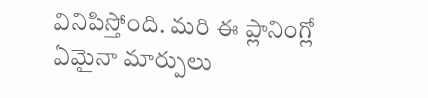వినిపిస్తోంది. మరి ఈ ప్లానింగ్లో ఏమైనా మార్పులు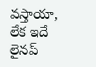వస్తాయా, లేక ఇదే లైనప్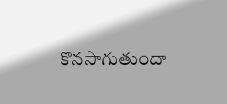కొనసాగుతుందా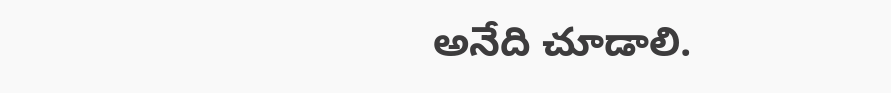అనేది చూడాలి.